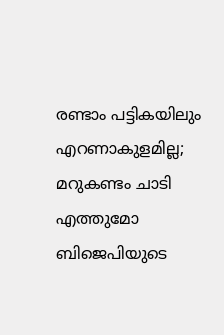രണ്ടാം പട്ടികയിലും എറണാകുളമില്ല; മറുകണ്ടം ചാടി എത്തുമോ ബിജെപിയുടെ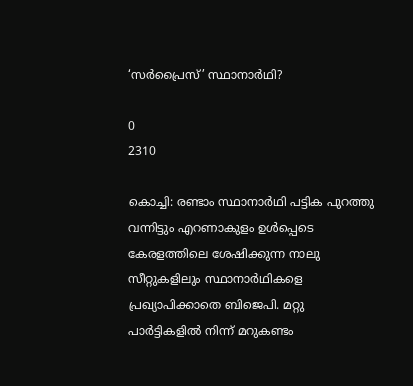‘സർപ്രൈസ്’ സ്ഥാനാർഥി?

0
2310

കൊച്ചി: രണ്ടാം സ്ഥാനാർഥി പട്ടിക പുറത്തു വന്നിട്ടും എറണാകുളം ഉൾപ്പെടെ കേരളത്തിലെ ശേഷിക്കുന്ന നാലു സീറ്റുകളിലും സ്ഥാനാര്‍ഥികളെ പ്രഖ്യാപിക്കാതെ ബിജെപി. മറ്റു പാർട്ടികളിൽ‍ നിന്ന് മറുകണ്ടം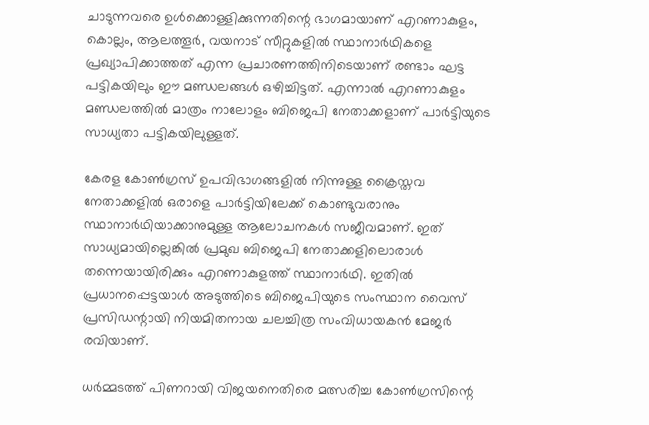ചാടുന്നവരെ ഉള്‍ക്കൊള്ളിക്കുന്നതിന്റെ ഭാഗമായാണ് എറണാകുളം, കൊല്ലം, ആലത്തൂർ, വയനാട് സീറ്റുകളിൽ സ്ഥാനാർഥികളെ പ്രഖ്യാപിക്കാത്തത് എന്ന പ്രചാരണത്തിനിടെയാണ് രണ്ടാം ഘട്ട പട്ടികയിലും ഈ മണ്ഡലങ്ങൾ ഒഴിച്ചിട്ടത്. എന്നാൽ എറണാകുളം മണ്ഡലത്തിൽ മാത്രം നാലോളം ബിജെപി നേതാക്കളാണ് പാർട്ടിയുടെ സാധ്യതാ പട്ടികയിലുള്ളത്.

കേരള കോൺഗ്രസ് ഉപവിഭാഗങ്ങളിൽ നിന്നുള്ള ക്രൈസ്തവ നേതാക്കളില്‍ ഒരാളെ പാർട്ടിയിലേക്ക് കൊണ്ടുവരാനും സ്ഥാനാര്‍ഥിയാക്കാനുമുള്ള ആലോചനകള്‍ സജീവമാണ്. ഇത് സാധ്യമായില്ലെങ്കിൽ പ്രമുഖ ബിജെപി നേതാക്കളിലൊരാള്‍ തന്നെയായിരിക്കും എറണാകുളത്ത് സ്ഥാനാർഥി. ഇതിൽ പ്രധാനപ്പെട്ടയാൾ അടുത്തിടെ ബിജെപിയുടെ സംസ്ഥാന വൈസ് പ്രസിഡന്റായി നിയമിതനായ ചലച്ചിത്ര സംവിധായകൻ മേജർ രവിയാണ്.

ധർമ്മടത്ത് പിണറായി വിജയനെതിരെ മത്സരിച്ച കോൺഗ്രസിന്റെ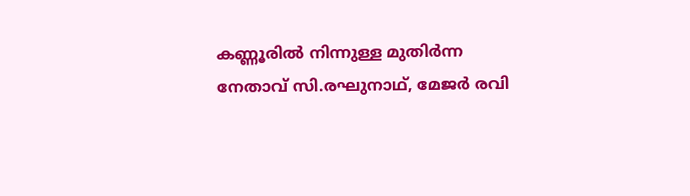കണ്ണൂരില്‍ നിന്നുള്ള മുതിർന്ന നേതാവ് സി.രഘുനാഥ്, മേജർ രവി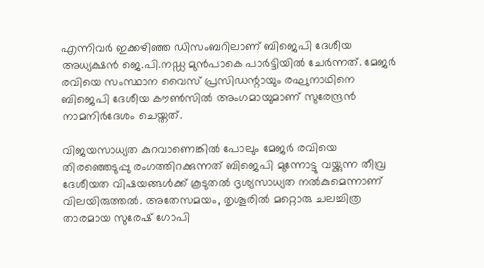എന്നിവര്‍ ഇക്കഴിഞ്ഞ ഡിസംബറിലാണ് ബിജെപി ദേശീയ അധ്യക്ഷൻ ജെ.പി.നഡ്ഡ മുൻപാകെ പാർട്ടിയിൽ ചേര്‍ന്നത്. മേജർ രവിയെ സംസ്ഥാന വൈസ് പ്രസിഡന്റായും രഘുനാഥിനെ ബിജെപി ദേശീയ കൗൺസിൽ അംഗമായുമാണ് സുരേന്ദ്രൻ നാമനിര്‍ദേശം ചെയ്തത്.

വിജയസാധ്യത കുറവാണെങ്കിൽ പോലും മേജർ രവിയെ തിരഞ്ഞെടുപ്പു രംഗത്തിറക്കുന്നത് ബിജെപി മുന്നോട്ടു വയ്ക്കുന്ന തീവ്ര ദേശീയത വിഷയങ്ങൾക്ക് കൂടുതൽ‍ ദൃശ്യസാധ്യത നൽകുമെന്നാണ് വിലയിരുത്തൽ. അതേസമയം, തൃശൂരിൽ മറ്റൊരു ചലച്ചിത്ര താരമായ സുരേഷ് ഗോപി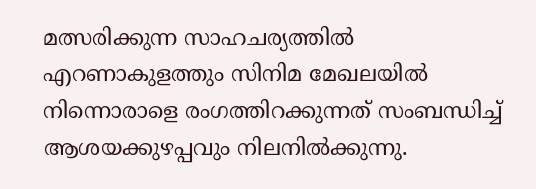മത്സരിക്കുന്ന സാഹചര്യത്തില്‍ എറണാകുളത്തും സിനിമ മേഖലയില്‍ നിന്നൊരാളെ രംഗത്തിറക്കുന്നത് സംബന്ധിച്ച് ആശയക്കുഴപ്പവും നിലനിൽക്കുന്നു.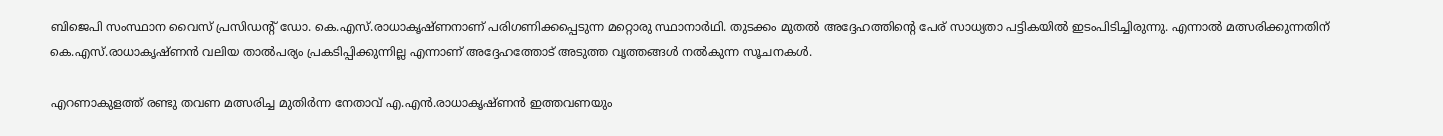ബിജെപി സംസ്ഥാന വൈസ് പ്രസിഡന്റ് ഡോ. കെ.എസ്.രാധാകൃഷ്ണനാണ് പരിഗണിക്കപ്പെടുന്ന മറ്റൊരു സ്ഥാനാർഥി. തുടക്കം മുതൽ അദ്ദേഹത്തിന്റെ പേര് സാധ്യതാ പട്ടികയില്‍ ഇടംപിടിച്ചിരുന്നു. എന്നാൽ മത്സരിക്കുന്നതിന് കെ.എസ്.രാധാകൃഷ്ണൻ വലിയ താല്‍പര്യം പ്രകടിപ്പിക്കുന്നില്ല എന്നാണ് അദ്ദേഹത്തോട് അടുത്ത വൃത്തങ്ങള്‍ നല്‍കുന്ന സൂചനകള്‍.

എറണാകുളത്ത് രണ്ടു തവണ മത്സരിച്ച മുതിർന്ന നേതാവ് എ.എൻ.രാധാകൃഷ്ണൻ ഇത്തവണയും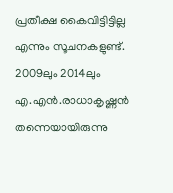പ്രതീക്ഷ കൈവിട്ടിട്ടില്ല എന്നും സൂചനകളുണ്ട്. 2009ലും 2014ലും എ.എൻ.രാധാകൃഷ്ണൻ തന്നെയായിരുന്നു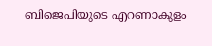ബിജെപിയുടെ എറണാകുളം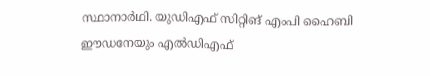സ്ഥാനാർഥി. യുഡിഎഫ് സിറ്റിങ് എംപി ഹൈബി ഈഡനേയും എൽഡിഎഫ്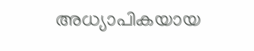അധ്യാപികയായ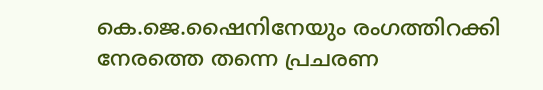കെ.ജെ.ഷൈനിനേയും രംഗത്തിറക്കി നേരത്തെ തന്നെ പ്രചരണ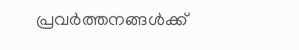പ്രവർത്തനങ്ങൾക്ക്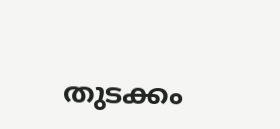തുടക്കം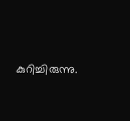കുറിച്ചിരുന്നു.